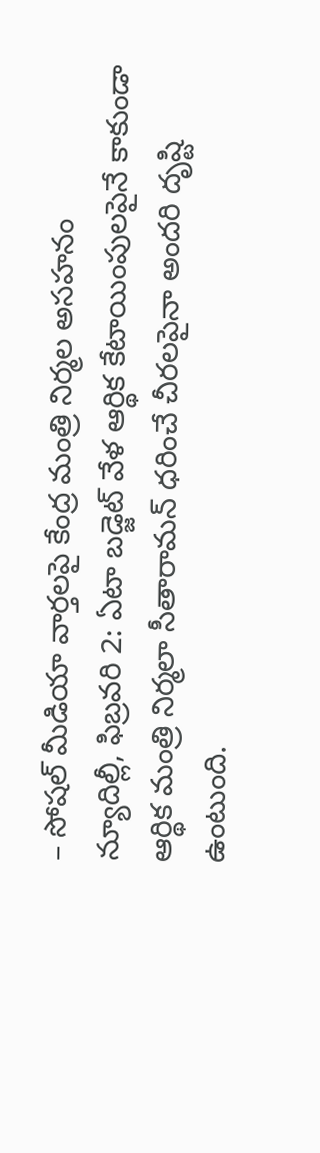– సోషల్ మీడియా వార్తలపై కేంద్ర మంత్రి నిర్మల అసహనం
న్యూదిల్లీ, ఫిబ్రవరి 2: ఏటా బడ్జెట్ వేళ ఆర్థిక కేటాయింపులపైనే కాకుండా ఆర్థిక మంత్రి నిర్మలా సీతారామన్ ధరించే చీరలపైనా అందరి దృష్టి ఉంటుంది.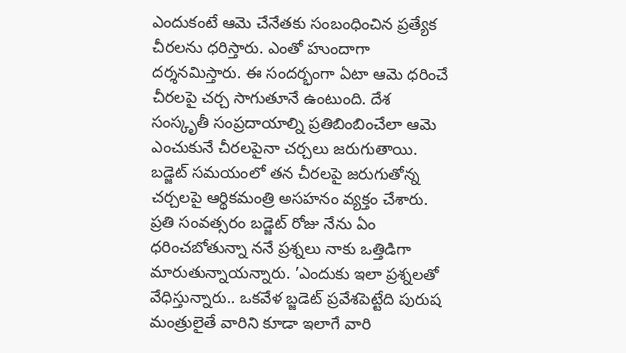ఎందుకంటే ఆమె చేనేతకు సంబంధించిన ప్రత్యేక చీరలను ధరిస్తారు. ఎంతో హుందాగా దర్శనమిస్తారు. ఈ సందర్భంగా ఏటా ఆమె ధరించే చీరలపై చర్చ సాగుతూనే ఉంటుంది. దేశ సంస్కృతీ సంప్రదాయాల్ని ప్రతిబింబించేలా ఆమె ఎంచుకునే చీరలపైనా చర్చలు జరుగుతాయి. బడ్జెట్ సమయంలో తన చీరలపై జరుగుతోన్న చర్చలపై ఆర్థికమంత్రి అసహనం వ్యక్తం చేశారు. ప్రతి సంవత్సరం బడ్జెట్ రోజు నేను ఏం ధరించబోతున్నా ననే ప్రశ్నలు నాకు ఒత్తిడిగా మారుతున్నాయన్నారు. ’ఎందుకు ఇలా ప్రశ్నలతో వేధిస్తున్నారు.. ఒకవేళ బ్జడెట్ ప్రవేశపెట్టేది పురుష మంత్రులైతే వారిని కూడా ఇలాగే వారి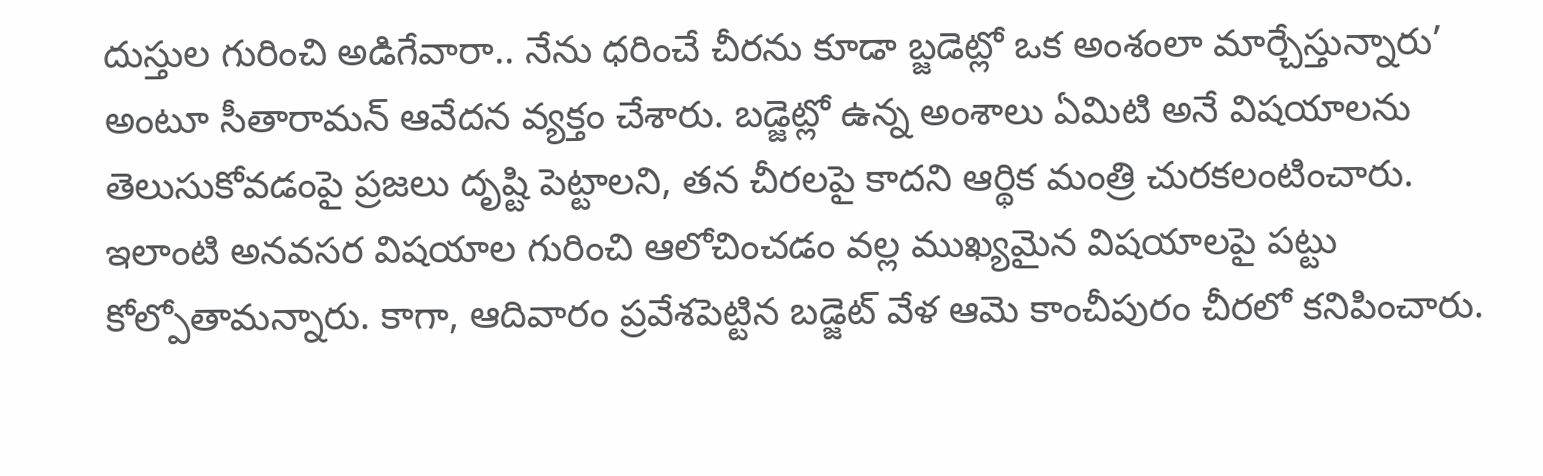దుస్తుల గురించి అడిగేవారా.. నేను ధరించే చీరను కూడా బ్జడెట్లో ఒక అంశంలా మార్చేస్తున్నారు’ అంటూ సీతారామన్ ఆవేదన వ్యక్తం చేశారు. బడ్జెట్లో ఉన్న అంశాలు ఏమిటి అనే విషయాలను తెలుసుకోవడంపై ప్రజలు దృష్టి పెట్టాలని, తన చీరలపై కాదని ఆర్థిక మంత్రి చురకలంటించారు. ఇలాంటి అనవసర విషయాల గురించి ఆలోచించడం వల్ల ముఖ్యమైన విషయాలపై పట్టు కోల్పోతామన్నారు. కాగా, ఆదివారం ప్రవేశపెట్టిన బడ్జెట్ వేళ ఆమె కాంచీపురం చీరలో కనిపించారు.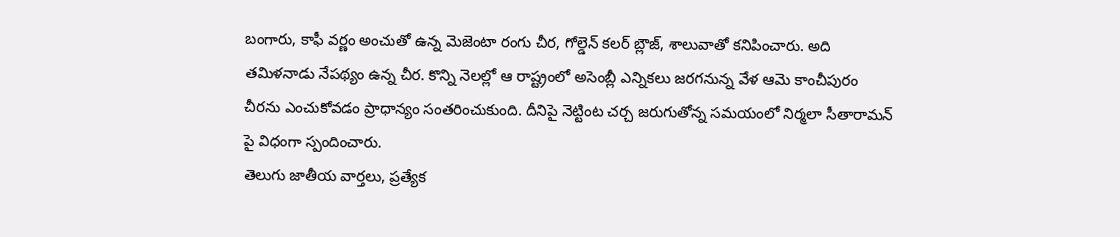బంగారు, కాఫీ వర్ణం అంచుతో ఉన్న మెజెంటా రంగు చీర, గోల్డెన్ కలర్ బ్లౌజ్, శాలువాతో కనిపించారు. అది తమిళనాడు నేపథ్యం ఉన్న చీర. కొన్ని నెలల్లో ఆ రాష్ట్రంలో అసెంబ్లీ ఎన్నికలు జరగనున్న వేళ ఆమె కాంచీపురం చీరను ఎంచుకోవడం ప్రాధాన్యం సంతరించుకుంది. దీనిపై నెట్టింట చర్చ జరుగుతోన్న సమయంలో నిర్మలా సీతారామన్ పై విధంగా స్పందించారు.
తెలుగు జాతీయ వార్తలు, ప్రత్యేక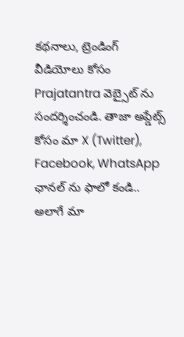కథనాలు, ట్రెండింగ్ వీడియోలు కోసం Prajatantra వెబ్సైట్ ను సందర్శించండి. తాజా అప్డేట్స్ కోసం మా X (Twitter), Facebook, WhatsApp ఛానల్ ను ఫాలో కండి.. అలాగే మా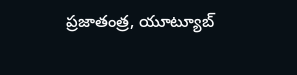ప్రజాతంత్ర, యూట్యూబ్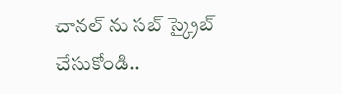చానల్ ను సబ్ స్క్రైబ్ చేసుకోండి..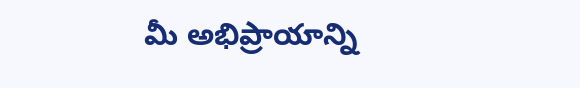మీ అభిప్రాయాన్ని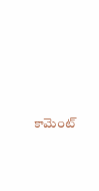కామెంట్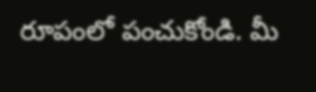రూపంలో పంచుకోండి. మీ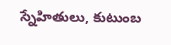స్నేహితులు, కుటుంబ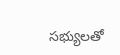సభ్యులతో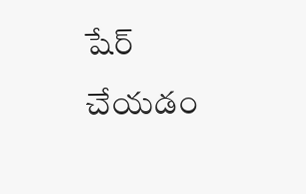షేర్ చేయడం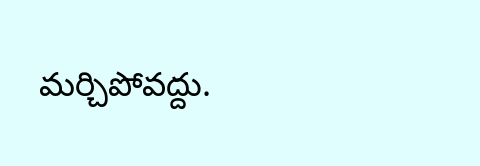మర్చిపోవద్దు.